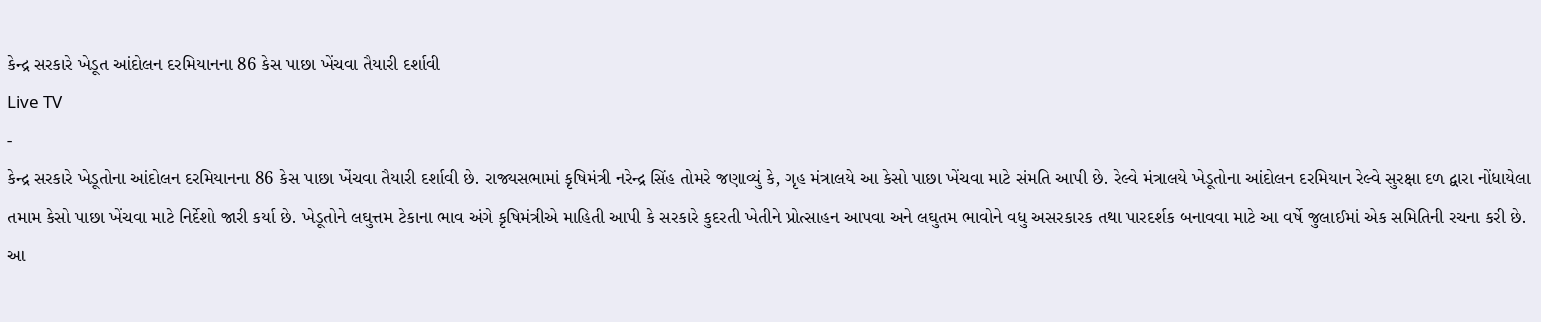કેન્દ્ર સરકારે ખેડૂત આંદોલન દરમિયાનના 86 કેસ પાછા ખેંચવા તૈયારી દર્શાવી
Live TV
-
કેન્દ્ર સરકારે ખેડૂતોના આંદોલન દરમિયાનના 86 કેસ પાછા ખેંચવા તૈયારી દર્શાવી છે. રાજ્યસભામાં કૃષિમંત્રી નરેન્દ્ર સિંહ તોમરે જણાવ્યું કે, ગૃહ મંત્રાલયે આ કેસો પાછા ખેંચવા માટે સંમતિ આપી છે. રેલ્વે મંત્રાલયે ખેડૂતોના આંદોલન દરમિયાન રેલ્વે સુરક્ષા દળ દ્વારા નોંધાયેલા તમામ કેસો પાછા ખેંચવા માટે નિર્દેશો જારી કર્યા છે. ખેડૂતોને લઘુત્તમ ટેકાના ભાવ અંગે કૃષિમંત્રીએ માહિતી આપી કે સરકારે કુદરતી ખેતીને પ્રોત્સાહન આપવા અને લઘુતમ ભાવોને વધુ અસરકારક તથા પારદર્શક બનાવવા માટે આ વર્ષે જુલાઈમાં એક સમિતિની રચના કરી છે. આ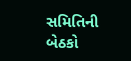સમિતિની બેઠકો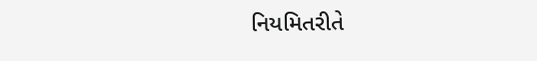નિયમિતરીતે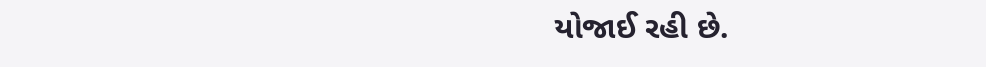યોજાઈ રહી છે.